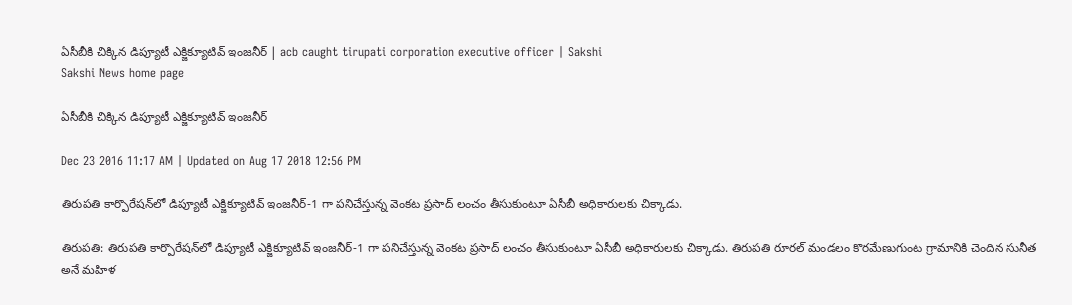ఏసీబీకి చిక్కిన డిప్యూటీ ఎక్జిక్యూటివ్ ఇంజనీర్ | acb caught tirupati corporation executive officer | Sakshi
Sakshi News home page

ఏసీబీకి చిక్కిన డిప్యూటీ ఎక్జిక్యూటివ్ ఇంజనీర్

Dec 23 2016 11:17 AM | Updated on Aug 17 2018 12:56 PM

తిరుపతి కార్పొరేషన్‌లో డిప్యూటీ ఎక్జిక్యూటివ్ ఇంజనీర్-1 గా పనిచేస్తున్న వెంకట ప్రసాద్ లంచం తీసుకుంటూ ఏసీబీ అధికారులకు చిక్కాడు.

తిరుపతి: తిరుపతి కార్పొరేషన్‌లో డిప్యూటీ ఎక్జిక్యూటివ్ ఇంజనీర్-1 గా పనిచేస్తున్న వెంకట ప్రసాద్ లంచం తీసుకుంటూ ఏసీబీ అధికారులకు చిక్కాడు. తిరుపతి రూరల్ మండలం కొరమేణుగుంట గ్రామానికి చెందిన సునీత అనే మహిళ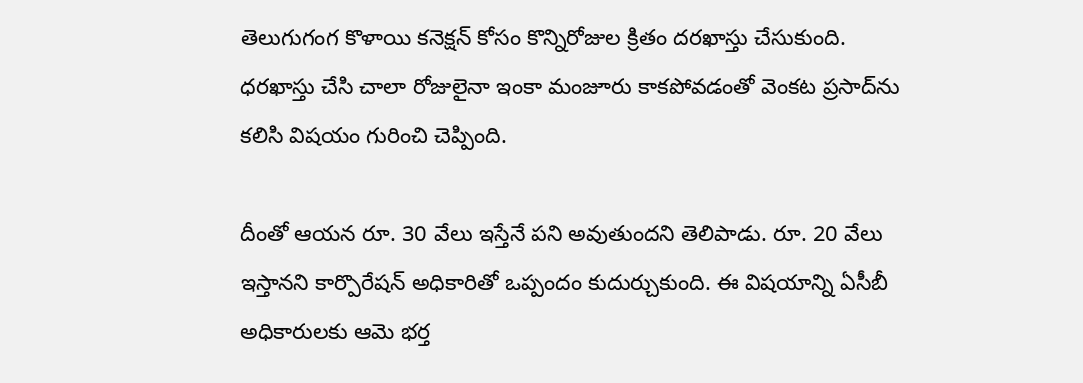తెలుగుగంగ కొళాయి కనెక్షన్ కోసం కొన్నిరోజుల క్రితం దరఖాస్తు చేసుకుంది. ధరఖాస్తు చేసి చాలా రోజులైనా ఇంకా మంజూరు కాకపోవడంతో వెంకట ప్రసాద్‌ను కలిసి విషయం గురించి చెప్పింది.

దీంతో ఆయన రూ. 30 వేలు ఇస్తేనే పని అవుతుందని తెలిపాడు. రూ. 20 వేలు ఇస్తానని కార్పొరేషన్ అధికారితో ఒప్పందం కుదుర్చుకుంది. ఈ విషయాన్ని ఏసీబీ అధికారులకు ఆమె భర్త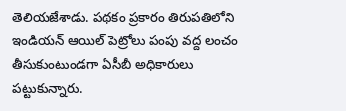తెలియజేశాడు. పథకం ప్రకారం తిరుపతిలోని ఇండియన్ ఆయిల్ పెట్రోలు పంపు వద్ద లంచం తీసుకుంటుండగా ఏసీబీ అధికారులు పట్టుకున్నారు.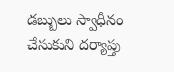డబ్బులు స్వాధీనం చేసుకుని దర్యాప్తు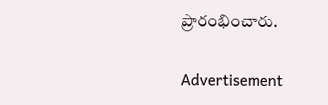ప్రారంభించారు.

Advertisement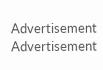Advertisement
Advertisement